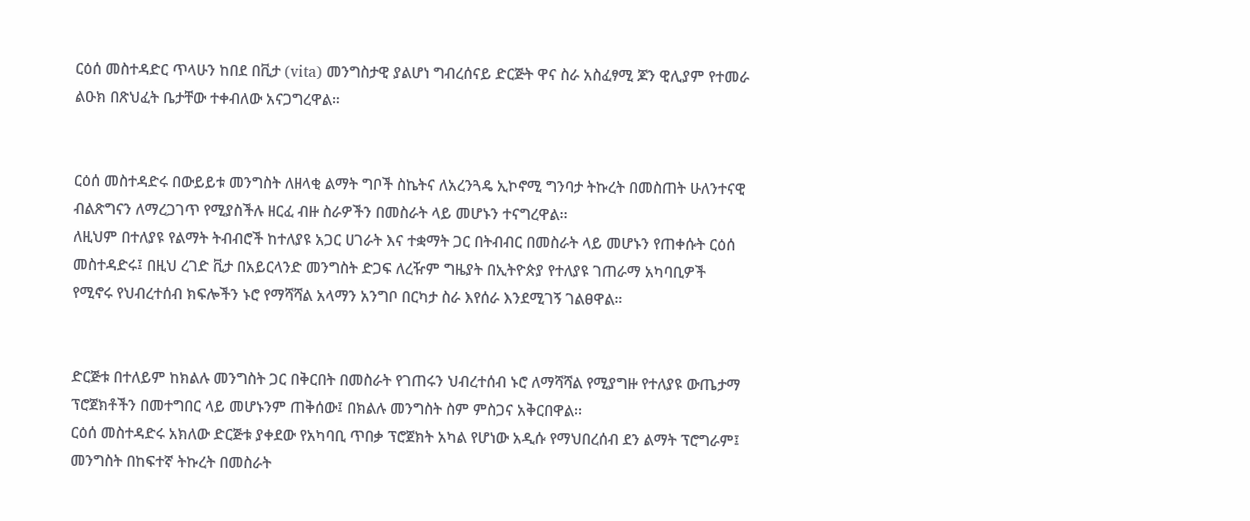ርዕሰ መስተዳድር ጥላሁን ከበደ በቪታ (vita) መንግስታዊ ያልሆነ ግብረሰናይ ድርጅት ዋና ስራ አስፈፃሚ ጆን ዊሊያም የተመራ ልዑክ በጽህፈት ቤታቸው ተቀብለው አናጋግረዋል።


ርዕሰ መስተዳድሩ በውይይቱ መንግስት ለዘላቂ ልማት ግቦች ስኬትና ለአረንጓዴ ኢኮኖሚ ግንባታ ትኩረት በመስጠት ሁለንተናዊ ብልጽግናን ለማረጋገጥ የሚያስችሉ ዘርፈ ብዙ ስራዎችን በመስራት ላይ መሆኑን ተናግረዋል፡፡
ለዚህም በተለያዩ የልማት ትብብሮች ከተለያዩ አጋር ሀገራት እና ተቋማት ጋር በትብብር በመስራት ላይ መሆኑን የጠቀሱት ርዕሰ መስተዳድሩ፤ በዚህ ረገድ ቪታ በአይርላንድ መንግስት ድጋፍ ለረዥም ግዜያት በኢትዮጵያ የተለያዩ ገጠራማ አካባቢዎች የሚኖሩ የህብረተሰብ ክፍሎችን ኑሮ የማሻሻል አላማን አንግቦ በርካታ ስራ እየሰራ እንደሚገኝ ገልፀዋል።


ድርጅቱ በተለይም ከክልሉ መንግስት ጋር በቅርበት በመስራት የገጠሩን ህብረተሰብ ኑሮ ለማሻሻል የሚያግዙ የተለያዩ ውጤታማ ፕሮጀክቶችን በመተግበር ላይ መሆኑንም ጠቅሰው፤ በክልሉ መንግስት ስም ምስጋና አቅርበዋል፡፡
ርዕሰ መስተዳድሩ አክለው ድርጅቱ ያቀደው የአካባቢ ጥበቃ ፕሮጀክት አካል የሆነው አዲሱ የማህበረሰብ ደን ልማት ፕሮግራም፤ መንግስት በከፍተኛ ትኩረት በመስራት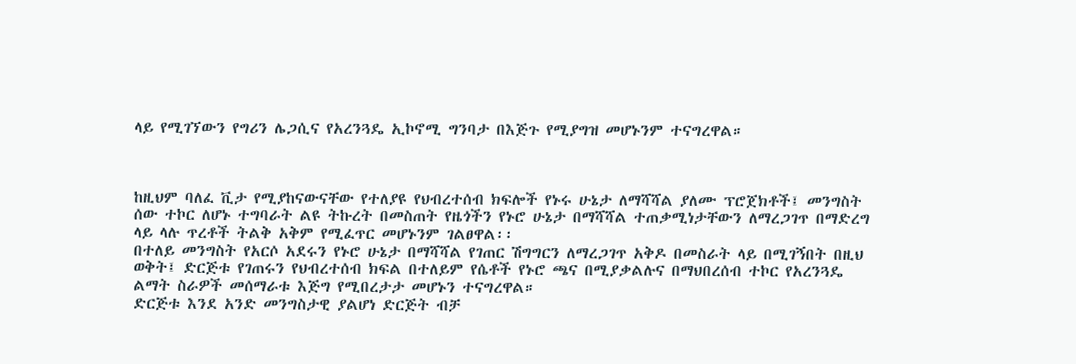ላይ የሚገኘውን የግሪን ሌጋሲና የአረንጓዴ ኢኮኖሚ ግንባታ በእጅጉ የሚያግዝ መሆኑንም ተናግረዋል።



ከዚህም ባለፈ ቪታ የሚያከናውናቸው የተለያዩ የህብረተሰብ ክፍሎች የኑሩ ሁኔታ ለማሻሻል ያለሙ ፕሮጀክቶች፤ መንግስት ሰው ተኮር ለሆኑ ተግባራት ልዩ ትኩረት በመስጠት የዜጎችን የኑሮ ሁኔታ በማሻሻል ተጠቃሚነታቸውን ለማረጋገጥ በማድረግ ላይ ላሉ ጥረቶች ትልቅ አቅም የሚፈጥር መሆኑንም ገልፀዋል፡፡
በተለይ መንግስት የአርሶ አደሩን የኑሮ ሁኔታ በማሻሻል የገጠር ሽግግርን ለማረጋገጥ አቅዶ በመስራት ላይ በሚገኝበት በዚህ ወቅት፤ ድርጅቱ የገጠሩን የህብረተሰብ ክፍል በተለይም የሴቶች የኑሮ ጫና በሚያቃልሉና በማህበረሰብ ተኮር የአረንጓዴ ልማት ስራዎች መሰማራቱ እጅግ የሚበረታታ መሆኑን ተናግረዋል።
ድርጅቱ እንደ አንድ መንግስታዊ ያልሆነ ድርጅት ብቻ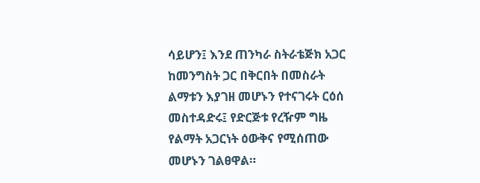ሳይሆን፤ እንደ ጠንካራ ስትራቴጅክ አጋር ከመንግስት ጋር በቅርበት በመስራት ልማቱን እያገዘ መሆኑን የተናገሩት ርዕሰ መስተዳድሩ፤ የድርጅቱ የረዥም ግዜ የልማት አጋርነት ዕውቅና የሚሰጠው መሆኑን ገልፀዋል።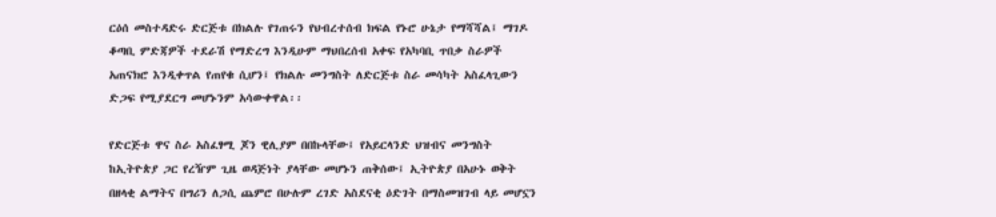ርዕሰ መስተዳድሩ ድርጅቱ በክልሉ የገጠሩን የህብረተሰብ ክፍል የኑሮ ሁኔታ የማሻሻል፤ ማገዶ ቆጣቢ ምድጃዎች ተደራሽ የማድረግ እንዲሁም ማህበረሰብ አቀፍ የአካባቢ ጥበቃ ስራዎች አጠናክሮ እንዲቀጥል የጠየቁ ሲሆን፤ የክልሉ መንግስት ለድርጅቱ ስራ መሳካት አስፈላጊውን ድጋፍ የሚያደርግ መሆኑንም አሳውቀዋል፡፡

የድርጅቱ ዋና ስራ አስፈፃሚ ጆን ዊሊያም በበኩላቸው፤ የአይርላንድ ህዝብና መንግስት ከኢትዮጵያ ጋር የረዥም ጊዜ ወዳጅነት ያላቸው መሆኑን ጠቅሰው፤ ኢትዮጵያ በአሁኑ ወቅት በዘላቂ ልማትና በግሪን ለጋሲ ጨምሮ በሁሉም ረገድ አስደናቂ ዕድገት በማስመዝገብ ላይ መሆኗን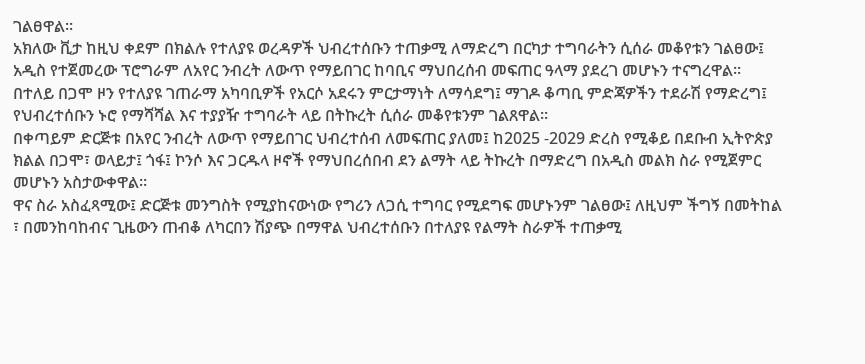ገልፀዋል፡፡
አክለው ቪታ ከዚህ ቀደም በክልሉ የተለያዩ ወረዳዎች ህብረተሰቡን ተጠቃሚ ለማድረግ በርካታ ተግባራትን ሲሰራ መቆየቱን ገልፀው፤ አዲስ የተጀመረው ፕሮግራም ለአየር ንብረት ለውጥ የማይበገር ከባቢና ማህበረሰብ መፍጠር ዓላማ ያደረገ መሆኑን ተናግረዋል።
በተለይ በጋሞ ዞን የተለያዩ ገጠራማ አካባቢዎች የአርሶ አደሩን ምርታማነት ለማሳደግ፤ ማገዶ ቆጣቢ ምድጃዎችን ተደራሽ የማድረግ፤ የህብረተሰቡን ኑሮ የማሻሻል እና ተያያዥ ተግባራት ላይ በትኩረት ሲሰራ መቆየቱንም ገልጸዋል።
በቀጣይም ድርጅቱ በአየር ንብረት ለውጥ የማይበገር ህብረተሰብ ለመፍጠር ያለመ፤ ከ2025 -2029 ድረስ የሚቆይ በደቡብ ኢትዮጵያ ክልል በጋሞ፣ ወላይታ፤ ጎፋ፤ ኮንሶ እና ጋርዱላ ዞኖች የማህበረሰበብ ደን ልማት ላይ ትኩረት በማድረግ በአዲስ መልክ ስራ የሚጀምር መሆኑን አስታውቀዋል።
ዋና ስራ አስፈጻሚው፤ ድርጅቱ መንግስት የሚያከናውነው የግሪን ለጋሲ ተግባር የሚደግፍ መሆኑንም ገልፀው፤ ለዚህም ችግኝ በመትከል ፣ በመንከባከብና ጊዜውን ጠብቆ ለካርበን ሽያጭ በማዋል ህብረተሰቡን በተለያዩ የልማት ስራዎች ተጠቃሚ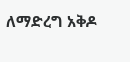ለማድረግ አቅዶ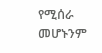የሚሰራ መሆኑንም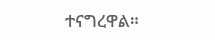ተናግረዋል።